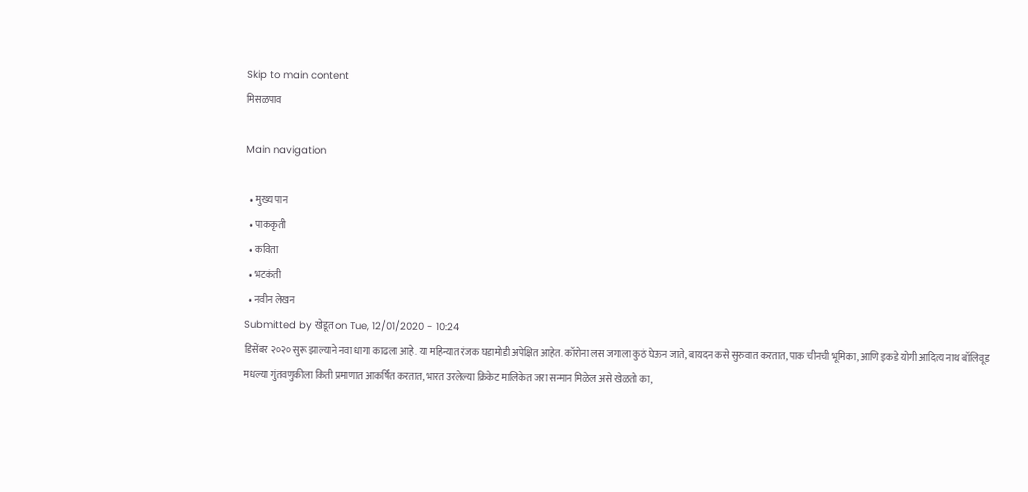Skip to main content
मिसळपाव

Main navigation

  • मुख्य पान
  • पाककृती
  • कविता
  • भटकंती
  • नवीन लेखन
Submitted by खेडूत on Tue, 12/01/2020 - 10:24
डिसेंबर २०२० सुरू झाल्याने नवा धागा काढला आहे. या महिन्यात रंजक घडामोडी अपेक्षित आहेत. कॉरोना लस जगाला कुठं घेऊन जाते, बायदन कसे सुरुवात करतात, पाक चीनची भूमिका, आणि इकडे योगी आदित्य नाथ बॉलिवूड मधल्या गुंतवणुकीला किती प्रमाणात आकर्षित करतात, भारत उरलेल्या क्रिकेट मालिकेत जरा सन्मान मिळेल असे खेळतो का,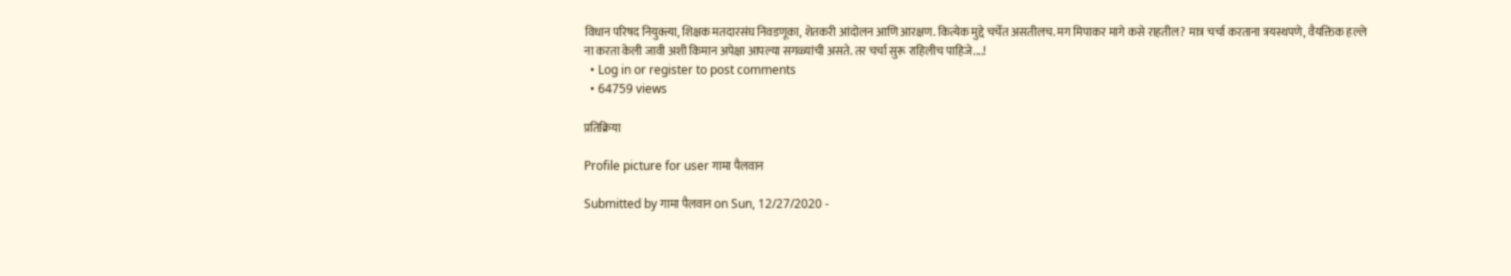विधान परिषद नियुक्त्या, शिक्षक मतदारसंघ निवडणूका, शेतकरी आंदोलन आणि आरक्षण. कित्येक मुद्दे चर्चेत असतीलच. मग मिपाकर मागे कसे राहतील? मात्र चर्चा करताना त्रयस्थपणे, वैयक्तिक हल्ले ना करता केली जावी अशी किमान अपेक्षा आपल्या सगळ्यांची असते. तर चर्चा सुरू राहिलीच पाहिजे....!
  • Log in or register to post comments
  • 64759 views

प्रतिक्रिया

Profile picture for user गामा पैलवान

Submitted by गामा पैलवान on Sun, 12/27/2020 -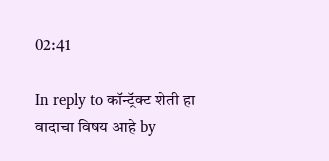02:41

In reply to कॉन्ट्रॅक्ट शेती हा वादाचा विषय आहे by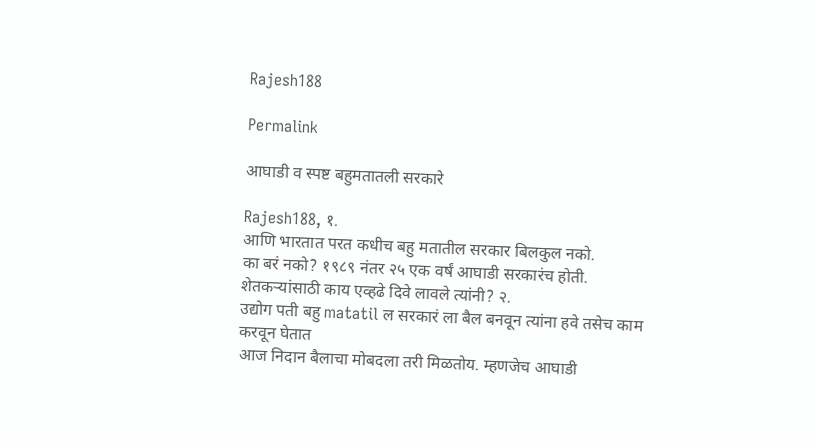Rajesh188

Permalink

आघाडी व स्पष्ट बहुमतातली सरकारे

Rajesh188, १.
आणि भारतात परत कधीच बहु मतातील सरकार बिलकुल नको.
का बरं नको? १९८९ नंतर २५ एक वर्षं आघाडी सरकारंच होती. शेतकऱ्यांसाठी काय एव्हढे दिवे लावले त्यांनी? २.
उद्योग पती बहु matatil ल सरकारं ला बैल बनवून त्यांना हवे तसेच काम करवून घेतात
आज निदान बैलाचा मोबदला तरी मिळतोय. म्हणजेच आघाडी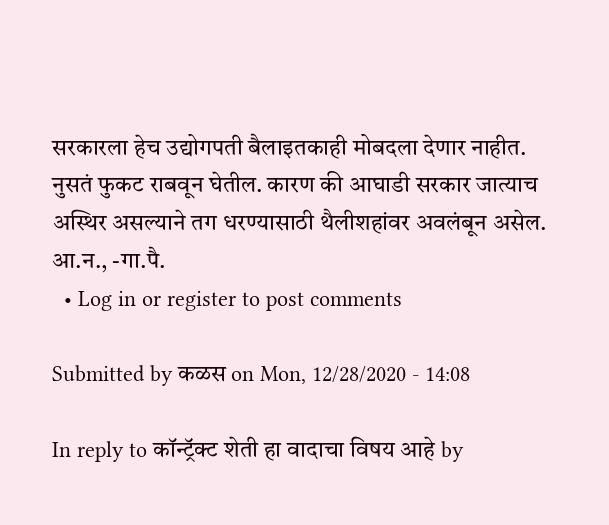सरकारला हेच उद्योगपती बैलाइतकाही मोबदला देणार नाहीत. नुसतं फुकट राबवून घेतील. कारण की आघाडी सरकार जात्याच अस्थिर असल्याने तग धरण्यासाठी थैलीशहांवर अवलंबून असेल. आ.न., -गा.पै.
  • Log in or register to post comments

Submitted by कळस on Mon, 12/28/2020 - 14:08

In reply to कॉन्ट्रॅक्ट शेती हा वादाचा विषय आहे by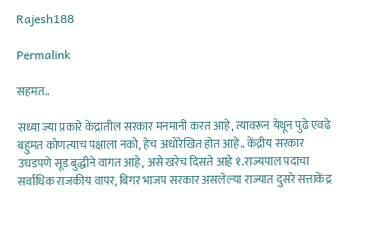Rajesh188

Permalink

सहमत..

सध्या ज्या प्रकारे केंद्रातील सरकार मनमानी करत आहे, त्यावरून येथून पुढे एवढे बहुमत कोणत्याच पक्षाला नको, हेच अधोरेखित होत आहे.. केंद्रीय सरकार उघडपणे सूड बुद्धीने वागत आहे, असे खरेच दिसते आहे १.राज्यपाल पदाचा सर्वाधिक राजकीय वापर, बिगर भाजप सरकार असलेल्या राज्यात दुसरे सत्ताकेंद्र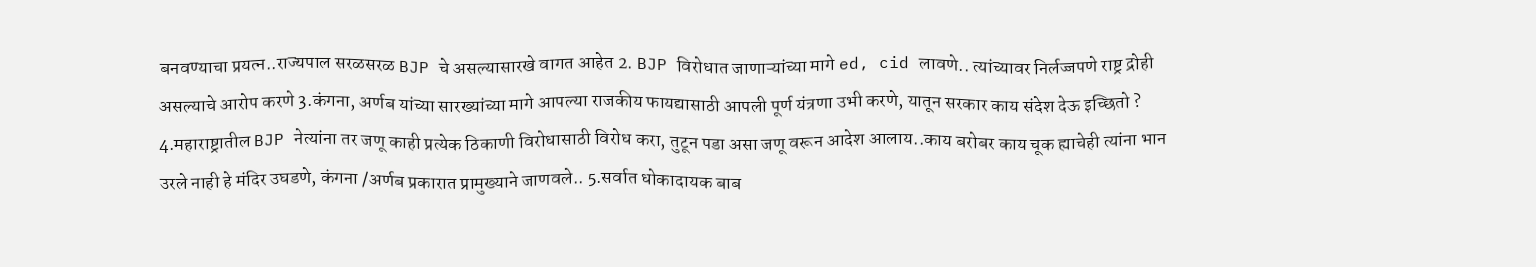बनवण्याचा प्रयत्न..राज्यपाल सरळसरळ BJP चे असल्यासारखे वागत आहेत 2. BJP विरोधात जाणाऱ्यांच्या मागे ed, cid लावणे.. त्यांच्यावर निर्लज्जपणे राष्ट्र द्रोही असल्याचे आरोप करणे 3.कंगना, अर्णब यांच्या सारख्यांच्या मागे आपल्या राजकीय फायद्यासाठी आपली पूर्ण यंत्रणा उभी करणे, यातून सरकार काय संदेश देऊ इच्छितो ? 4.महाराष्ट्रातील BJP नेत्यांना तर जणू काही प्रत्येक ठिकाणी विरोधासाठी विरोध करा, तुटून पडा असा जणू वरून आदेश आलाय..काय बरोबर काय चूक ह्याचेही त्यांना भान उरले नाही हे मंदिर उघडणे, कंगना /अर्णब प्रकारात प्रामुख्याने जाणवले.. 5.सर्वात धोकादायक बाब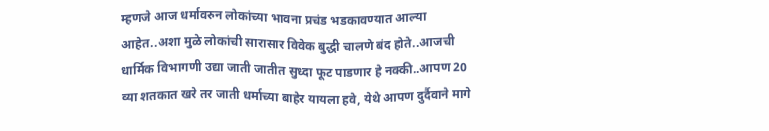म्हणजे आज धर्मावरुन लोकांच्या भावना प्रचंड भडकावण्यात आल्या आहेत..अशा मुळे लोकांची सारासार विवेक बुद्धी चालणे बंद होते..आजची धार्मिक विभागणी उद्या जाती जातीत सुध्दा फूट पाडणार हे नक्की..आपण 20 व्या शतकात खरे तर जाती धर्माच्या बाहेर यायला हवे, येथे आपण दुर्दैवाने मागे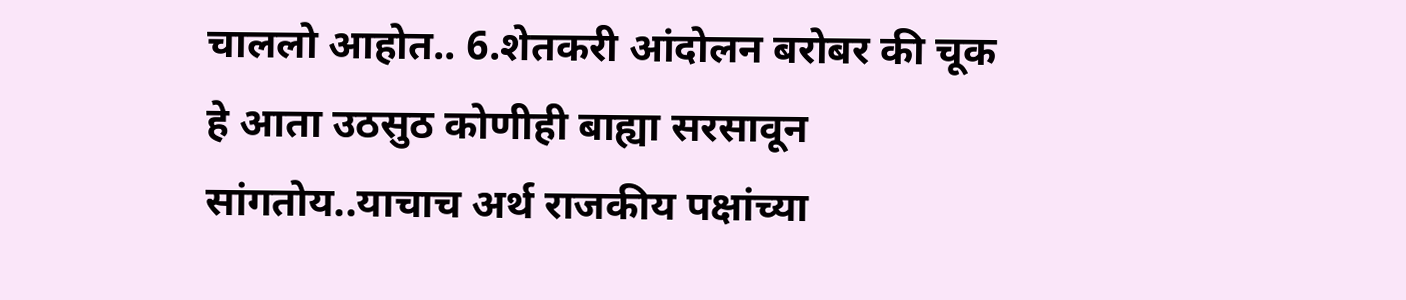चाललो आहोत.. 6.शेतकरी आंदोलन बरोबर की चूक हे आता उठसुठ कोणीही बाह्या सरसावून सांगतोय..याचाच अर्थ राजकीय पक्षांच्या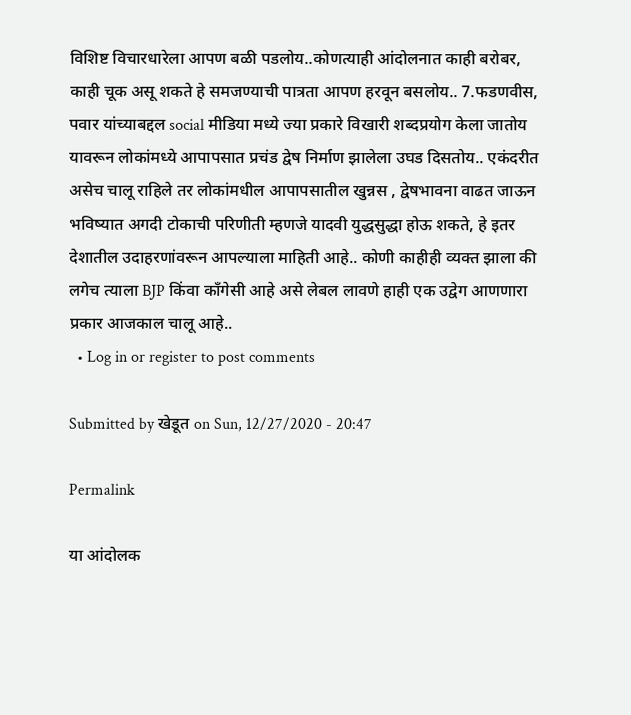विशिष्ट विचारधारेला आपण बळी पडलोय..कोणत्याही आंदोलनात काही बरोबर, काही चूक असू शकते हे समजण्याची पात्रता आपण हरवून बसलोय.. 7.फडणवीस, पवार यांच्याबद्दल social मीडिया मध्ये ज्या प्रकारे विखारी शब्दप्रयोग केला जातोय यावरून लोकांमध्ये आपापसात प्रचंड द्वेष निर्माण झालेला उघड दिसतोय.. एकंदरीत असेच चालू राहिले तर लोकांमधील आपापसातील खुन्नस , द्वेषभावना वाढत जाऊन भविष्यात अगदी टोकाची परिणीती म्हणजे यादवी युद्धसुद्धा होऊ शकते, हे इतर देशातील उदाहरणांवरून आपल्याला माहिती आहे.. कोणी काहीही व्यक्त झाला की लगेच त्याला BJP किंवा काँगेसी आहे असे लेबल लावणे हाही एक उद्वेग आणणारा प्रकार आजकाल चालू आहे..
  • Log in or register to post comments

Submitted by खेडूत on Sun, 12/27/2020 - 20:47

Permalink

या आंदोलक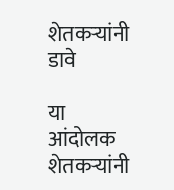शेतकर्‍यांनी डावे

या आंदोलक शेतकर्‍यांनी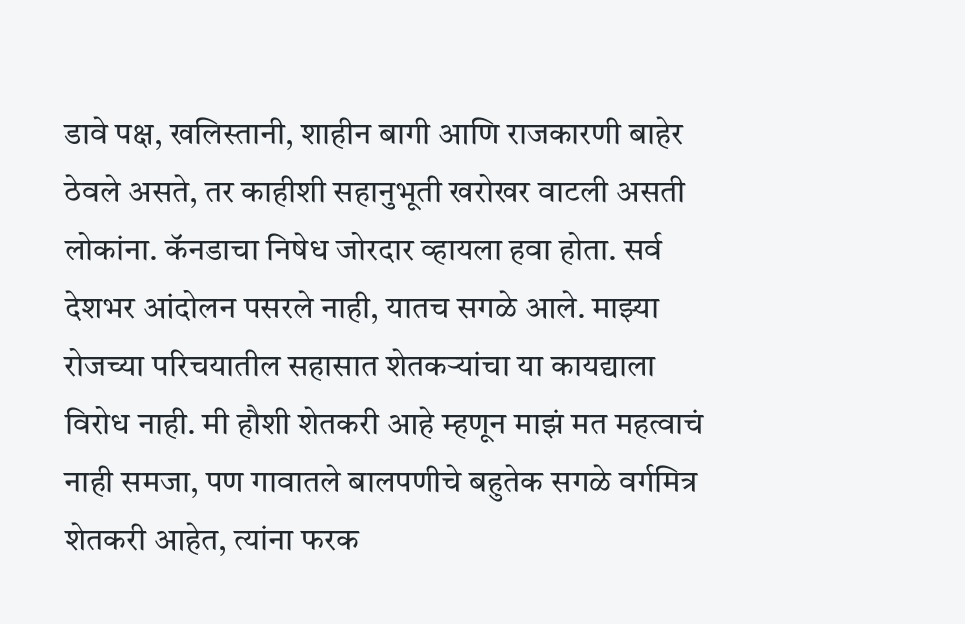डावे पक्ष, खलिस्तानी, शाहीन बागी आणि राजकारणी बाहेर ठेवले असते, तर काहीशी सहानुभूती खरोखर वाटली असती लोकांना. कॅनडाचा निषेध जोरदार व्हायला हवा होता. सर्व देशभर आंदोलन पसरले नाही, यातच सगळे आले. माझ्या रोजच्या परिचयातील सहासात शेतकर्‍यांचा या कायद्याला विरोध नाही. मी हौशी शेतकरी आहे म्हणून माझं मत महत्वाचं नाही समजा, पण गावातले बालपणीचे बहुतेक सगळे वर्गमित्र शेतकरी आहेत, त्यांना फरक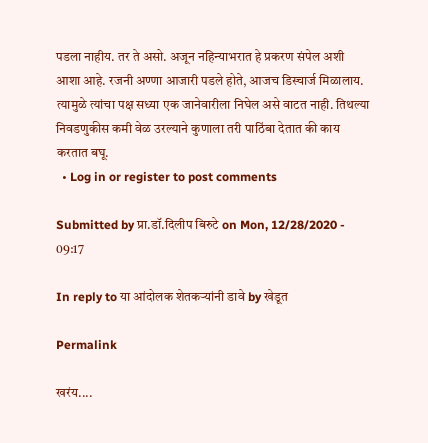पडला नाहीय. तर ते असो. अजून नहिन्याभरात हे प्रकरण संपेल अशी आशा आहे. रजनी अण्णा आजारी पडले होते, आजच डिस्चार्ज मिळालाय. त्यामुळे त्यांचा पक्ष सध्या एक जानेवारीला निघेल असे वाटत नाही. तिथल्या निवडणुकीस कमी वेळ उरल्याने कुणाला तरी पाठिंबा देतात की काय करतात बघू.
  • Log in or register to post comments

Submitted by प्रा.डॉ.दिलीप बिरुटे on Mon, 12/28/2020 - 09:17

In reply to या आंदोलक शेतकर्‍यांनी डावे by खेडूत

Permalink

खरंय....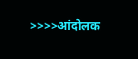>>>>आंदोलक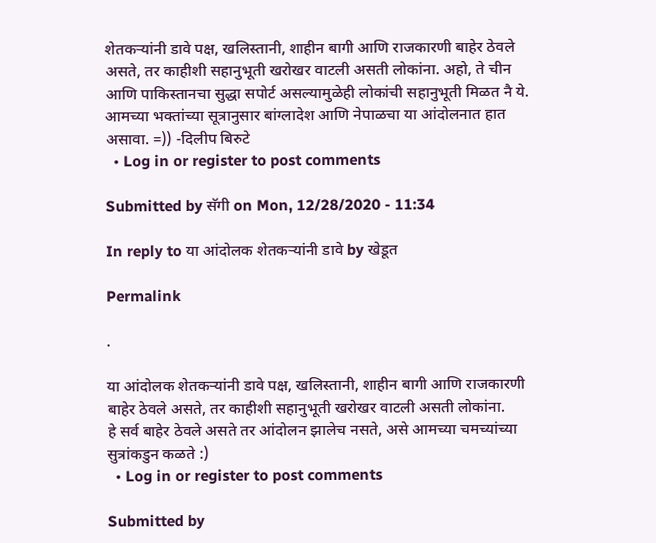शेतकर्‍यांनी डावे पक्ष, खलिस्तानी, शाहीन बागी आणि राजकारणी बाहेर ठेवले असते, तर काहीशी सहानुभूती खरोखर वाटली असती लोकांना. अहो, ते चीन आणि पाकिस्तानचा सुद्धा सपोर्ट असल्यामुळेही लोकांची सहानुभूती मिळत नै ये. आमच्या भक्तांच्या सूत्रानुसार बांग्लादेश आणि नेपाळचा या आंदोलनात हात असावा. =)) -दिलीप बिरुटे
  • Log in or register to post comments

Submitted by सॅगी on Mon, 12/28/2020 - 11:34

In reply to या आंदोलक शेतकर्‍यांनी डावे by खेडूत

Permalink

.

या आंदोलक शेतकर्‍यांनी डावे पक्ष, खलिस्तानी, शाहीन बागी आणि राजकारणी बाहेर ठेवले असते, तर काहीशी सहानुभूती खरोखर वाटली असती लोकांना.
हे सर्व बाहेर ठेवले असते तर आंदोलन झालेच नसते, असे आमच्या चमच्यांच्या सुत्रांकडुन कळते :)
  • Log in or register to post comments

Submitted by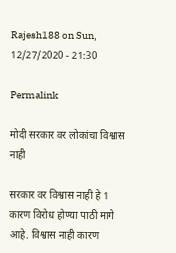Rajesh188 on Sun, 12/27/2020 - 21:30

Permalink

मोदी सरकार वर लोकांचा विश्वास नाही

सरकार वर विश्वास नाही हे 1 कारण विरोध होण्या पाठी मागे आहे. विश्वास नाही कारण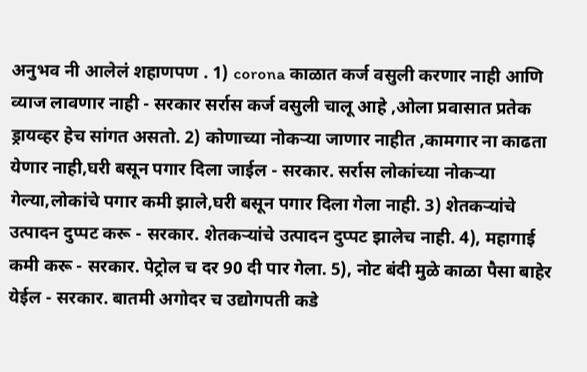अनुभव नी आलेलं शहाणपण . 1) corona काळात कर्ज वसुली करणार नाही आणि व्याज लावणार नाही - सरकार सर्रास कर्ज वसुली चालू आहे ,ओला प्रवासात प्रतेक ड्रायव्हर हेच सांगत असतो. 2) कोणाच्या नोकऱ्या जाणार नाहीत ,कामगार ना काढता येणार नाही,घरी बसून पगार दिला जाईल - सरकार. सर्रास लोकांच्या नोकऱ्या गेल्या,लोकांचे पगार कमी झाले,घरी बसून पगार दिला गेला नाही. 3) शेतकऱ्यांचे उत्पादन दुप्पट करू - सरकार. शेतकऱ्यांचे उत्पादन दुप्पट झालेच नाही. 4), महागाई कमी करू - सरकार. पेट्रोल च दर 90 दी पार गेला. 5), नोट बंदी मुळे काळा पैसा बाहेर येईल - सरकार. बातमी अगोदर च उद्योगपती कडे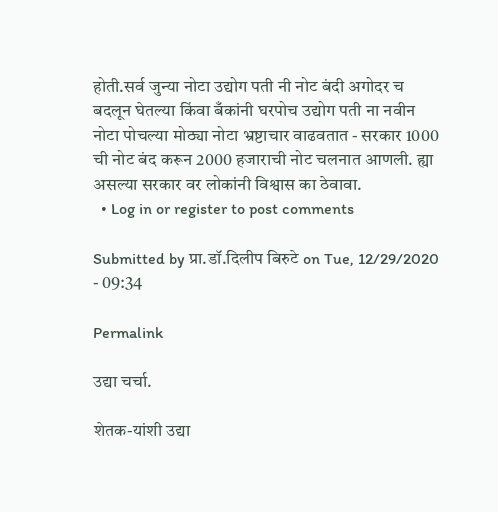होती.सर्व जुन्या नोटा उद्योग पती नी नोट बंदी अगोदर च बदलून घेतल्या किंवा बँकांनी घरपोच उद्योग पती ना नवीन नोटा पोचल्या मोठ्या नोटा भ्रष्टाचार वाढवतात - सरकार 1000 ची नोट बंद करून 2000 हजाराची नोट चलनात आणली. ह्या असल्या सरकार वर लोकांनी विश्वास का ठेवावा.
  • Log in or register to post comments

Submitted by प्रा.डॉ.दिलीप बिरुटे on Tue, 12/29/2020 - 09:34

Permalink

उद्या चर्चा.

शेतक-यांशी उद्या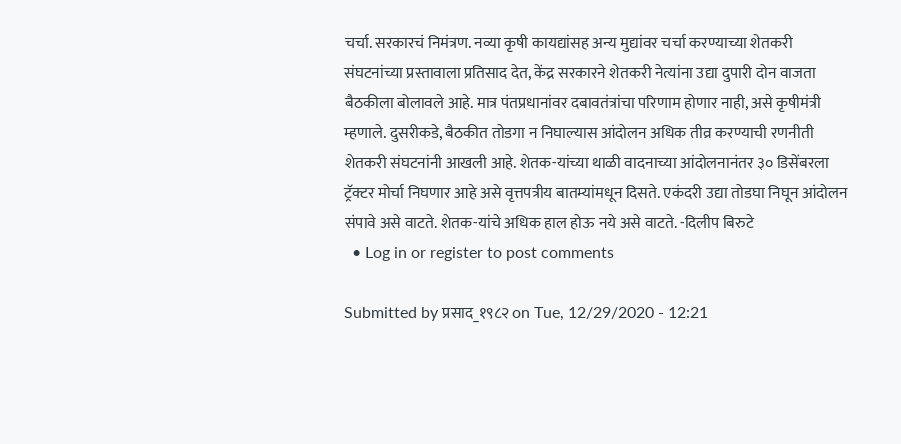चर्चा. सरकारचं निमंत्रण. नव्या कृषी कायद्यांसह अन्य मुद्यांवर चर्चा करण्याच्या शेतकरी संघटनांच्या प्रस्तावाला प्रतिसाद देत, केंद्र सरकारने शेतकरी नेत्यांना उद्या दुपारी दोन वाजता बैठकीला बोलावले आहे. मात्र पंतप्रधानांवर दबावतंत्रांचा परिणाम होणार नाही, असे कृषीमंत्री म्हणाले. दुसरीकडे, बैठकीत तोडगा न निघाल्यास आंदोलन अधिक तीव्र करण्याची रणनीती शेतकरी संघटनांनी आखली आहे. शेतक-यांच्या थाळी वादनाच्या आंदोलनानंतर ३० डिसेंबरला ट्रॅक्टर मोर्चा निघणार आहे असे वृत्तपत्रीय बातम्यांमधून दिसते. एकंदरी उद्या तोडघा निघून आंदोलन संपावे असे वाटते. शेतक-यांचे अधिक हाल होऊ नये असे वाटते. -दिलीप बिरुटे
  • Log in or register to post comments

Submitted by प्रसाद_१९८२ on Tue, 12/29/2020 - 12:21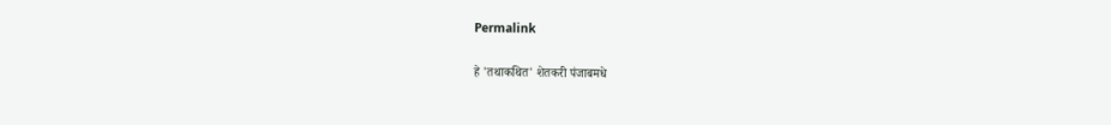Permalink

हे 'तथाकथित' शेतकरी पंजाबमधे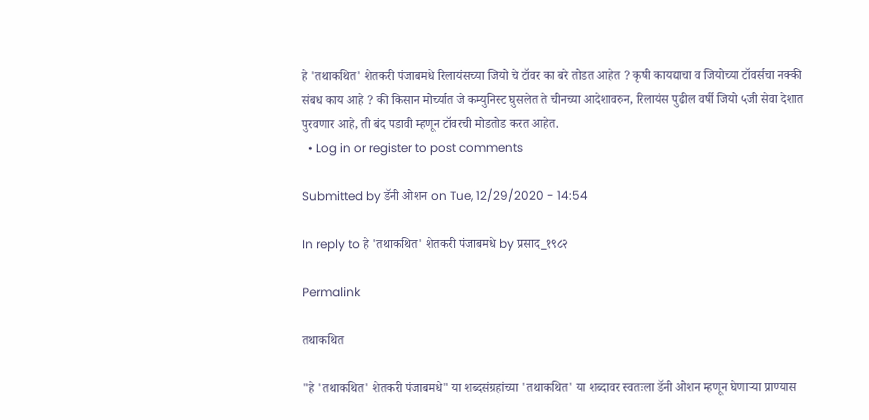हे 'तथाकथित' शेतकरी पंजाबमधे रिलायंसच्या जियो चे टॉवर का बरे तोडत आहेत ? कृषी कायद्याचा व जियोच्या टॉवर्सचा नक्की संबध काय आहे ? की किसान मोर्च्यात जे कम्युनिस्ट घुसलेत ते चीनच्या आदेशावरुन, रिलायंस पुढील वर्षी जियो ५जी सेवा देशात पुरवणार आहे, ती बंद पडावी म्हणून टॉवरची मोडतोड करत आहेत.
  • Log in or register to post comments

Submitted by डॅनी ओशन on Tue, 12/29/2020 - 14:54

In reply to हे 'तथाकथित' शेतकरी पंजाबमधे by प्रसाद_१९८२

Permalink

तथाकथित

"हे 'तथाकथित' शेतकरी पंजाबमधे" या शब्दसंग्रहांच्या 'तथाकथित' या शब्दावर स्वतःला डॅनी ओशन म्हणून घेणाऱ्या प्राण्यास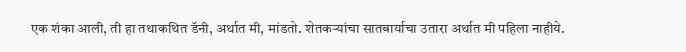एक शंका आली, ती हा तथाकथित डॅनी, अर्थात मी, मांडतो. शेतकऱ्यांचा सातबार्याचा उतारा अर्थात मी पहिला नाहीये.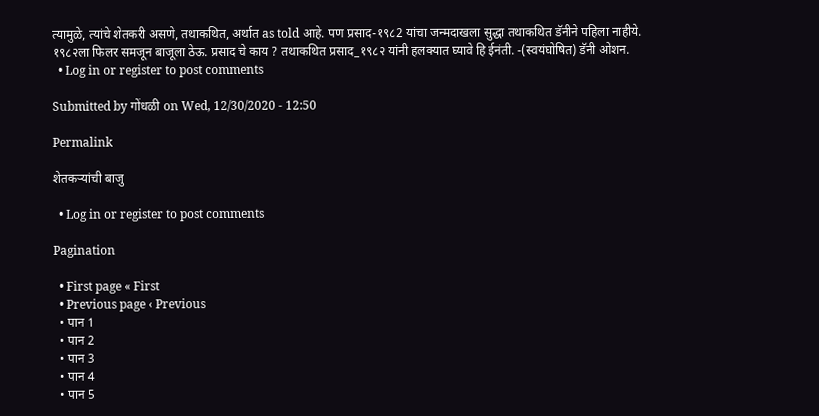त्यामुळे, त्यांचे शेतकरी असणे, तथाकथित, अर्थात as told आहे. पण प्रसाद-१९८2 यांचा जन्मदाखला सुद्धा तथाकथित डॅनीने पहिला नाहीये. १९८२ला फिलर समजून बाजूला ठेऊ. प्रसाद चे काय ? तथाकथित प्रसाद_१९८२ यांनी हलक्यात घ्यावे हि ईनंती. -(स्वयंघोषित) डॅनी ओशन.
  • Log in or register to post comments

Submitted by गोंधळी on Wed, 12/30/2020 - 12:50

Permalink

शेतकऱ्यांची बाजु

  • Log in or register to post comments

Pagination

  • First page « First
  • Previous page ‹ Previous
  • पान 1
  • पान 2
  • पान 3
  • पान 4
  • पान 5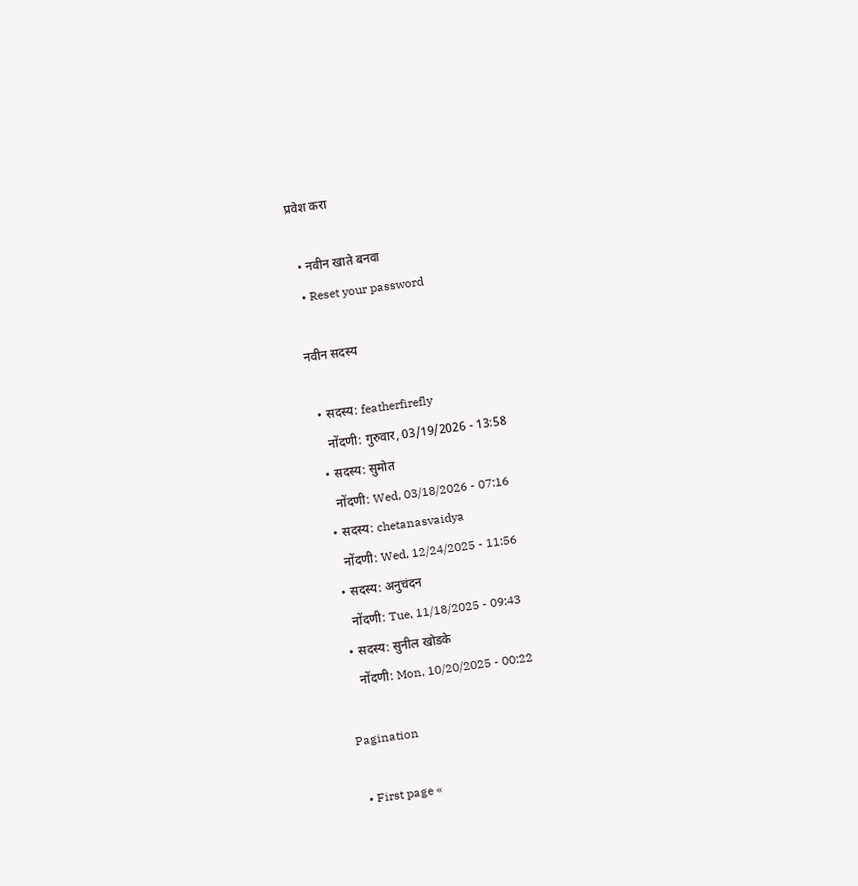प्रवेश करा

  • नवीन खाते बनवा
  • Reset your password

नवीन सदस्य

  • सदस्य: featherfirefly
    नोंदणी: गुरुवार, 03/19/2026 - 13:58
  • सदस्य: सुमोत
    नोंदणी: Wed, 03/18/2026 - 07:16
  • सदस्य: chetanasvaidya
    नोंदणी: Wed, 12/24/2025 - 11:56
  • सदस्य: अनुचंदन
    नोंदणी: Tue, 11/18/2025 - 09:43
  • सदस्य: सुनील खोडके
    नोंदणी: Mon, 10/20/2025 - 00:22

Pagination

  • First page «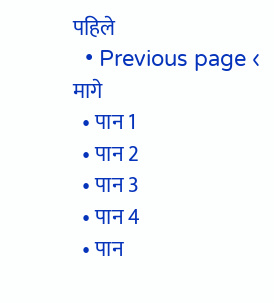पहिले
  • Previous page ‹ मागे
  • पान 1
  • पान 2
  • पान 3
  • पान 4
  • पान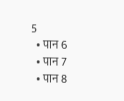5
  • पान 6
  • पान 7
  • पान 8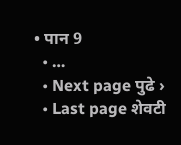• पान 9
  • …
  • Next page पुढे ›
  • Last page शेवटी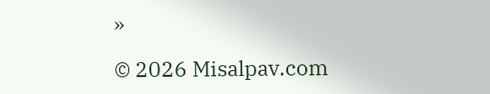»

© 2026 Misalpav.com